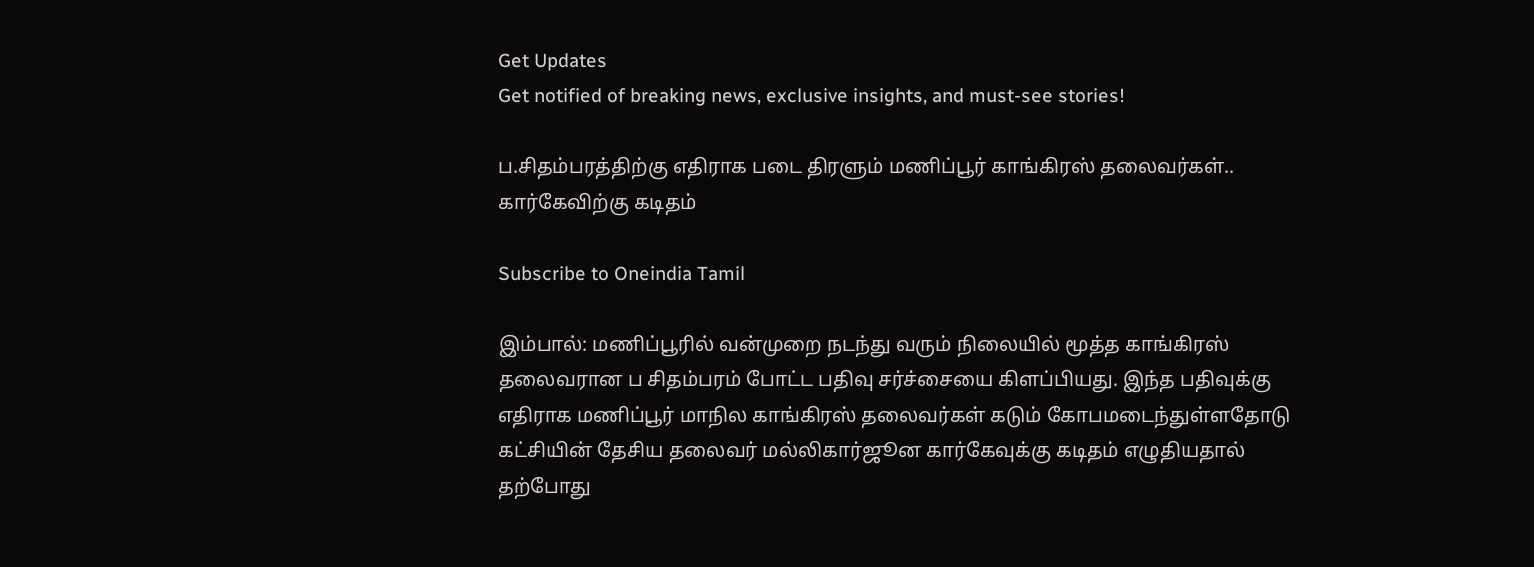Get Updates
Get notified of breaking news, exclusive insights, and must-see stories!

ப.சிதம்பரத்திற்கு எதிராக படை திரளும் மணிப்பூர் காங்கிரஸ் தலைவர்கள்.. கார்கேவிற்கு கடிதம்

Subscribe to Oneindia Tamil

இம்பால்: மணிப்பூரில் வன்முறை நடந்து வரும் நிலையில் மூத்த காங்கிரஸ் தலைவரான ப சிதம்பரம் போட்ட பதிவு சர்ச்சையை கிளப்பியது. இந்த பதிவுக்கு எதிராக மணிப்பூர் மாநில காங்கிரஸ் தலைவர்கள் கடும் கோபமடைந்துள்ளதோடு கட்சியின் தேசிய தலைவர் மல்லிகார்ஜூன கார்கேவுக்கு கடிதம் எழுதியதால் தற்போது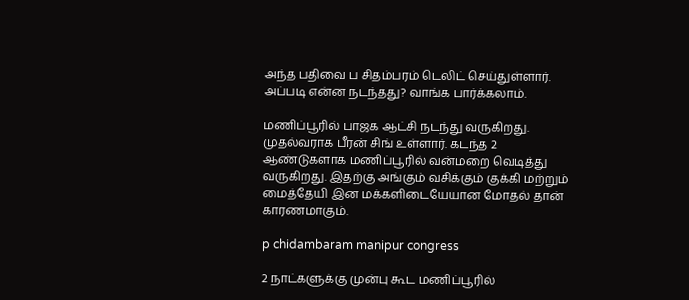அந்த பதிவை ப சிதம்பரம் டெலிட் செய்துள்ளார். அப்படி என்ன நடந்தது? வாங்க பார்க்கலாம்.

மணிப்பூரில் பாஜக ஆட்சி நடந்து வருகிறது. முதல்வராக பீரன் சிங் உள்ளார். கடந்த 2 ஆண்டுகளாக மணிப்பூரில் வன்மறை வெடித்து வருகிறது. இதற்கு அங்கும் வசிக்கும் குக்கி மற்றும் மைத்தேயி இன மக்களிடையேயான மோதல் தான் காரணமாகும்.

p chidambaram manipur congress

2 நாட்களுக்கு முன்பு கூட மணிப்பூரில்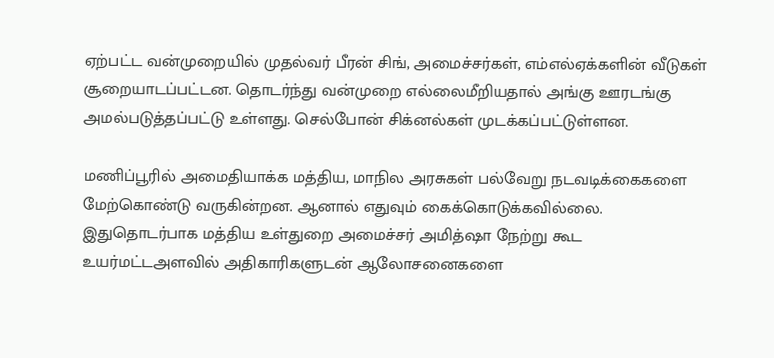ஏற்பட்ட வன்முறையில் முதல்வர் பீரன் சிங், அமைச்சர்கள், எம்எல்ஏக்களின் வீடுகள் சூறையாடப்பட்டன. தொடர்ந்து வன்முறை எல்லைமீறியதால் அங்கு ஊரடங்கு அமல்படுத்தப்பட்டு உள்ளது. செல்போன் சிக்னல்கள் முடக்கப்பட்டுள்ளன.

மணிப்பூரில் அமைதியாக்க மத்திய, மாநில அரசுகள் பல்வேறு நடவடிக்கைகளை மேற்கொண்டு வருகின்றன. ஆனால் எதுவும் கைக்கொடுக்கவில்லை. இதுதொடர்பாக மத்திய உள்துறை அமைச்சர் அமித்ஷா நேற்று கூட உயர்மட்டஅளவில் அதிகாரிகளுடன் ஆலோசனைகளை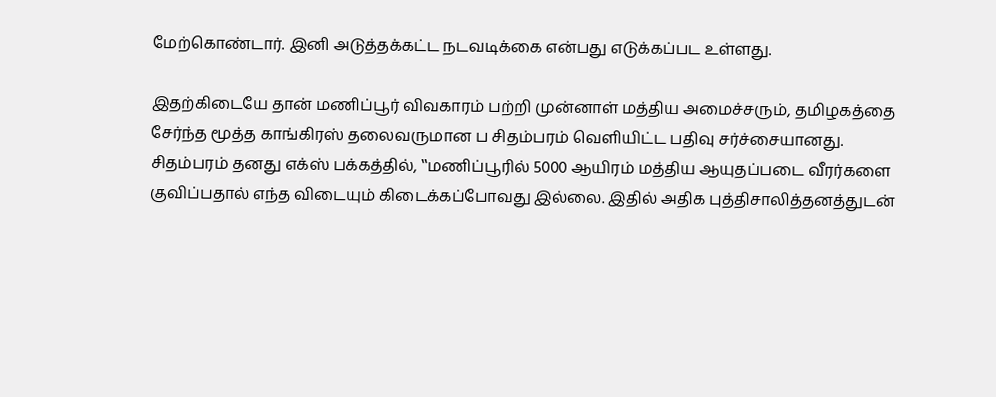மேற்கொண்டார். இனி அடுத்தக்கட்ட நடவடிக்கை என்பது எடுக்கப்பட உள்ளது.

இதற்கிடையே தான் மணிப்பூர் விவகாரம் பற்றி முன்னாள் மத்திய அமைச்சரும், தமிழகத்தை சேர்ந்த மூத்த காங்கிரஸ் தலைவருமான ப சிதம்பரம் வெளியிட்ட பதிவு சர்ச்சையானது. சிதம்பரம் தனது எக்ஸ் பக்கத்தில், ‛‛மணிப்பூரில் 5000 ஆயிரம் மத்திய ஆயுதப்படை வீரர்களை குவிப்பதால் எந்த விடையும் கிடைக்கப்போவது இல்லை. இதில் அதிக புத்திசாலித்தனத்துடன்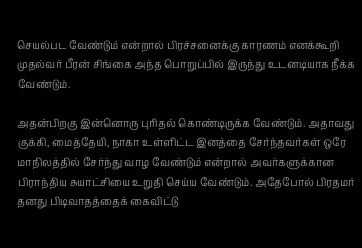செயல்பட வேண்டும் என்றால் பிரச்சனைக்கு காரணம் எனக்கூறி முதல்வர் பீரன் சிங்கை அந்த பொறுப்பில் இருந்து உடனடியாக நீக்க வேண்டும்.

அதன்பிறகு இன்னொரு புரிதல் கொண்டிருக்க வேண்டும். அதாவது குக்கி, மைத்தேயி, நாகா உள்ளிட்ட இனத்தை சேர்ந்தவர்கள் ஒரே மாநிலத்தில் சேர்ந்து வாழ வேண்டும் என்றால் அவர்களுக்கான பிராந்திய சுயாட்சியை உறுதி செய்ய வேண்டும். அதேபோல் பிரதமர் தனது பிடிவாதத்தைக் கைவிட்டு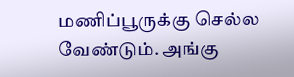மணிப்பூருக்கு செல்ல வேண்டும். அங்கு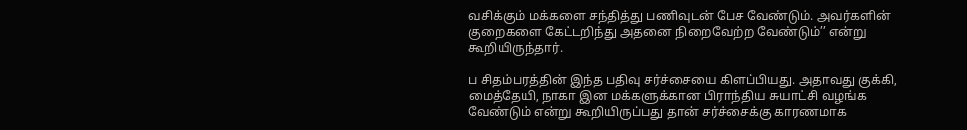வசிக்கும் மக்களை சந்தித்து பணிவுடன் பேச வேண்டும். அவர்களின் குறைகளை கேட்டறிந்து அதனை நிறைவேற்ற வேண்டும்’’ என்று கூறியிருந்தார்.

ப சிதம்பரத்தின் இந்த பதிவு சர்ச்சையை கிளப்பியது. அதாவது குக்கி, மைத்தேயி, நாகா இன மக்களுக்கான பிராந்திய சுயாட்சி வழங்க வேண்டும் என்று கூறியிருப்பது தான் சர்ச்சைக்கு காரணமாக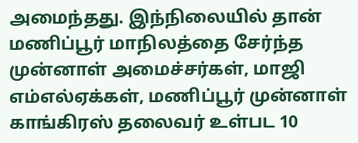அமைந்தது. இந்நிலையில் தான் மணிப்பூர் மாநிலத்தை சேர்ந்த முன்னாள் அமைச்சர்கள், மாஜி எம்எல்ஏக்கள், மணிப்பூர் முன்னாள் காங்கிரஸ் தலைவர் உள்பட 10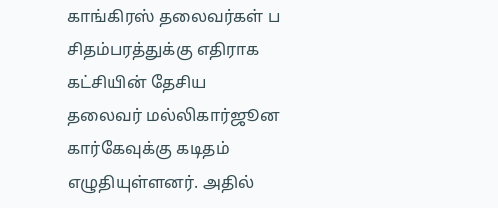காங்கிரஸ் தலைவர்கள் ப சிதம்பரத்துக்கு எதிராக கட்சியின் தேசிய தலைவர் மல்லிகார்ஜூன கார்கேவுக்கு கடிதம் எழுதியுள்ளனர். அதில்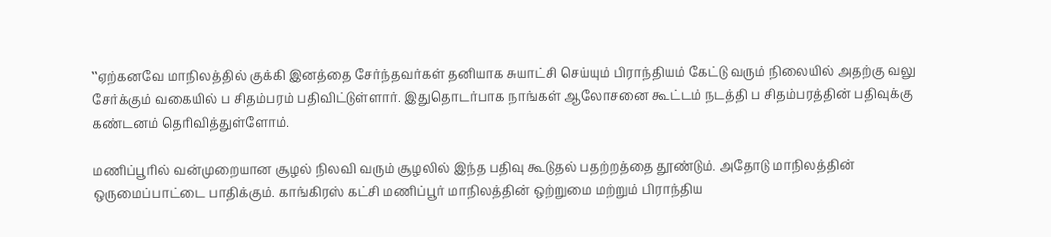‛‛ஏற்கனவே மாநிலத்தில் குக்கி இனத்தை சேர்ந்தவர்கள் தனியாக சுயாட்சி செய்யும் பிராந்தியம் கேட்டு வரும் நிலையில் அதற்கு வலு சேர்க்கும் வகையில் ப சிதம்பரம் பதிவிட்டுள்ளார். இதுதொடர்பாக நாங்கள் ஆலோசனை கூட்டம் நடத்தி ப சிதம்பரத்தின் பதிவுக்கு கண்டனம் தெரிவித்துள்ளோம்.

மணிப்பூரில் வன்முறையான சூழல் நிலவி வரும் சூழலில் இந்த பதிவு கூடுதல் பதற்றத்தை தூண்டும். அதோடு மாநிலத்தின் ஒருமைப்பாட்டை பாதிக்கும். காங்கிரஸ் கட்சி மணிப்பூர் மாநிலத்தின் ஒற்றுமை மற்றும் பிராந்திய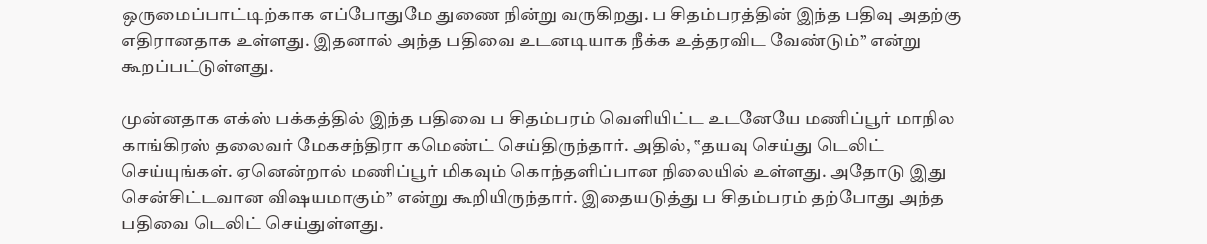ஒருமைப்பாட்டிற்காக எப்போதுமே துணை நின்று வருகிறது. ப சிதம்பரத்தின் இந்த பதிவு அதற்கு எதிரானதாக உள்ளது. இதனால் அந்த பதிவை உடனடியாக நீக்க உத்தரவிட வேண்டும்’’ என்று கூறப்பட்டுள்ளது.

முன்னதாக எக்ஸ் பக்கத்தில் இந்த பதிவை ப சிதம்பரம் வெளியிட்ட உடனேயே மணிப்பூர் மாநில காங்கிரஸ் தலைவர் மேகசந்திரா கமெண்ட் செய்திருந்தார். அதில், ‛‛தயவு செய்து டெலிட் செய்யுங்கள். ஏனென்றால் மணிப்பூர் மிகவும் கொந்தளிப்பான நிலையில் உள்ளது. அதோடு இது சென்சிட்டவான விஷயமாகும்’’ என்று கூறியிருந்தார். இதையடுத்து ப சிதம்பரம் தற்போது அந்த பதிவை டெலிட் செய்துள்ளது.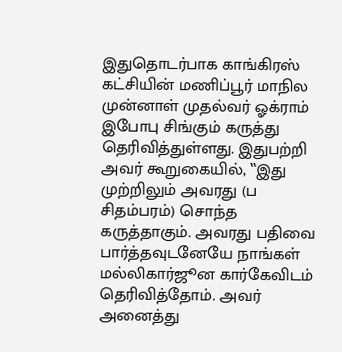இதுதொடர்பாக காங்கிரஸ் கட்சியின் மணிப்பூர் மாநில முன்னாள் முதல்வர் ஓக்ராம் இபோபு சிங்கும் கருத்து தெரிவித்துள்ளது. இதுபற்றி அவர் கூறுகையில், ‛‛இது முற்றிலும் அவரது (ப சிதம்பரம்) சொந்த கருத்தாகும். அவரது பதிவை பார்த்தவுடனேயே நாங்கள் மல்லிகார்ஜூன கார்கேவிடம் தெரிவித்தோம். அவர் அனைத்து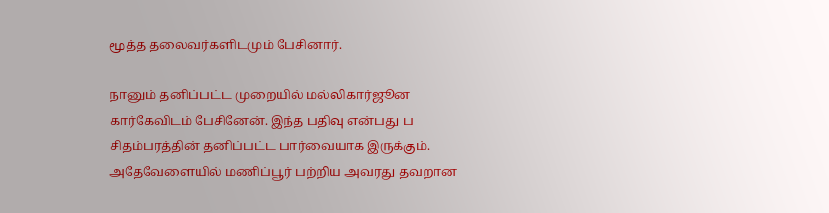மூத்த தலைவர்களிடமும் பேசினார்.

நானும் தனிப்பட்ட முறையில் மல்லிகார்ஜூன கார்கேவிடம் பேசினேன். இந்த பதிவு என்பது ப சிதம்பரத்தின் தனிப்பட்ட பார்வையாக இருக்கும். அதேவேளையில் மணிப்பூர் பற்றிய அவரது தவறான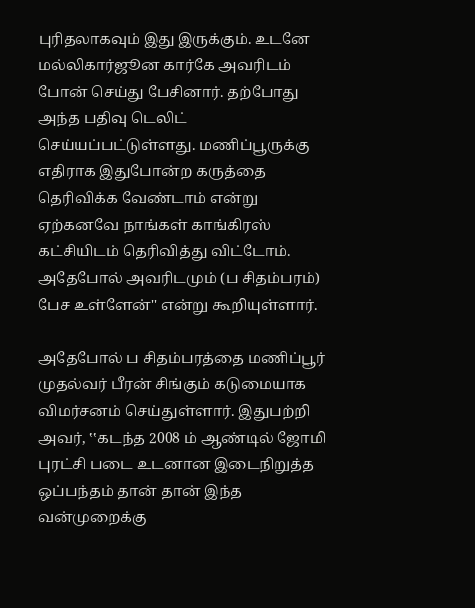புரிதலாகவும் இது இருக்கும். உடனே மல்லிகார்ஜூன கார்கே அவரிடம் போன் செய்து பேசினார். தற்போது அந்த பதிவு டெலிட் செய்யப்பட்டுள்ளது. மணிப்பூருக்கு எதிராக இதுபோன்ற கருத்தை தெரிவிக்க வேண்டாம் என்று ஏற்கனவே நாங்கள் காங்கிரஸ் கட்சியிடம் தெரிவித்து விட்டோம். அதேபோல் அவரிடமும் (ப சிதம்பரம்) பேச உள்ளேன்'' என்று கூறியுள்ளார்.

அதேபோல் ப சிதம்பரத்தை மணிப்பூர் முதல்வர் பீரன் சிங்கும் கடுமையாக விமர்சனம் செய்துள்ளார். இதுபற்றி அவர், ‛‛கடந்த 2008 ம் ஆண்டில் ஜோமி புரட்சி படை உடனான இடைநிறுத்த ஒப்பந்தம் தான் தான் இந்த வன்முறைக்கு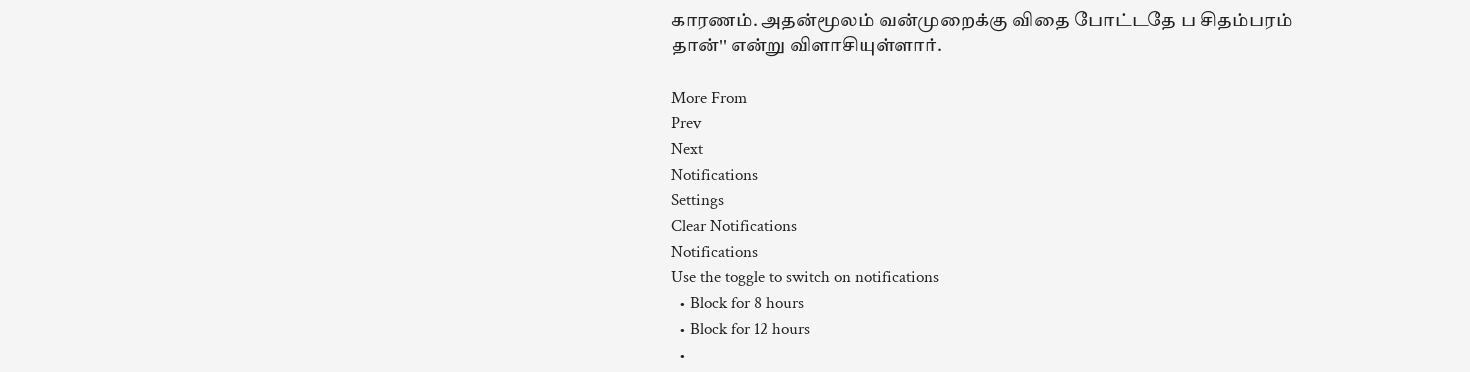காரணம். அதன்மூலம் வன்முறைக்கு விதை போட்டதே ப சிதம்பரம் தான்'' என்று விளாசியுள்ளார்.

More From
Prev
Next
Notifications
Settings
Clear Notifications
Notifications
Use the toggle to switch on notifications
  • Block for 8 hours
  • Block for 12 hours
  •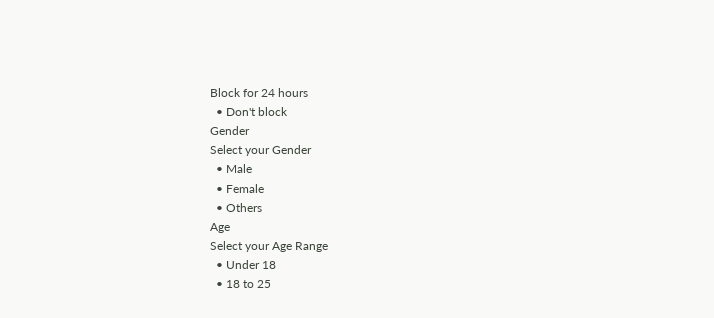Block for 24 hours
  • Don't block
Gender
Select your Gender
  • Male
  • Female
  • Others
Age
Select your Age Range
  • Under 18
  • 18 to 25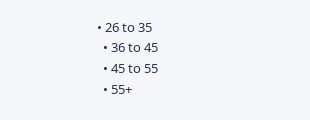• 26 to 35
  • 36 to 45
  • 45 to 55
  • 55+